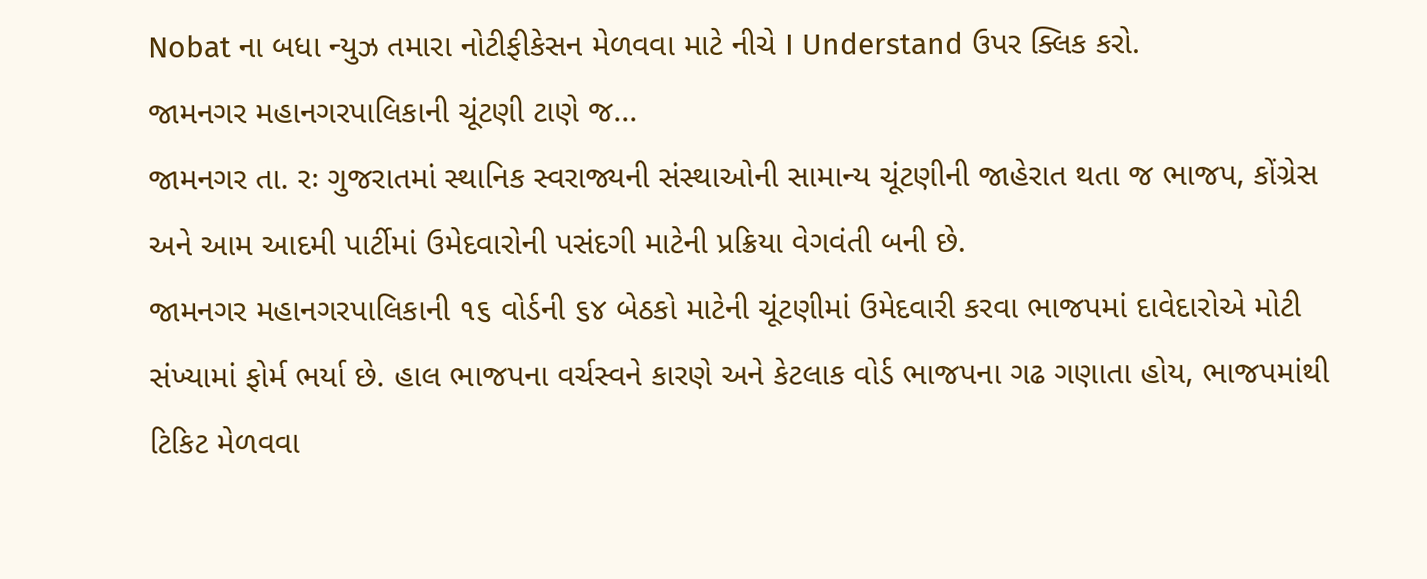Nobat ના બધા ન્યુઝ તમારા નોટીફીકેસન મેળવવા માટે નીચે I Understand ઉપર ક્લિક કરો.
જામનગર મહાનગરપાલિકાની ચૂંટણી ટાણે જ...
જામનગર તા. રઃ ગુજરાતમાં સ્થાનિક સ્વરાજ્યની સંસ્થાઓની સામાન્ય ચૂંટણીની જાહેરાત થતા જ ભાજપ, કોંગ્રેસ અને આમ આદમી પાર્ટીમાં ઉમેદવારોની પસંદગી માટેની પ્રક્રિયા વેગવંતી બની છે.
જામનગર મહાનગરપાલિકાની ૧૬ વોર્ડની ૬૪ બેઠકો માટેની ચૂંટણીમાં ઉમેદવારી કરવા ભાજપમાં દાવેદારોએ મોટી સંખ્યામાં ફોર્મ ભર્યા છે. હાલ ભાજપના વર્ચસ્વને કારણે અને કેટલાક વોર્ડ ભાજપના ગઢ ગણાતા હોય, ભાજપમાંથી ટિકિટ મેળવવા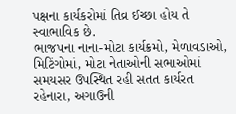પક્ષના કાર્યકરોમાં તિવ્ર ઈચ્છા હોય તે સ્વાભાવિક છે.
ભાજપના નાના-મોટા કાર્યક્રમો, મેળાવડાઓ, મિટિંગોમાં, મોટા નેતાઓની સભાઓમાં સમયસર ઉપસ્થિત રહી સતત કાર્યરત રહેનારા, અગાઉની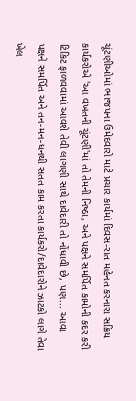ચૂંટણીઓમાં ભાજપના ઉમેદવારો માટે પ્રચાર કાર્યમાં દિવસ-રાત મહેનત કરનારા સક્રિય કાર્યકરોએ 'આ વખતની ચૂંટણી'માં તો તેમની નિષ્ઠા, અને પક્ષને સમર્પિત કામોની કદર કરી ટિકિટ ફાળવવામાં આવશે તેવી લાગણી સાથે દાવેદારી તો નોંધાવી છે, પણ... આવા પક્ષને સમર્પિત અને તન-મન-ધનથી સતત કામ કરતા કાર્યકરો/દાવેદારોને ઝાટકો લાગે તેવા ખેલ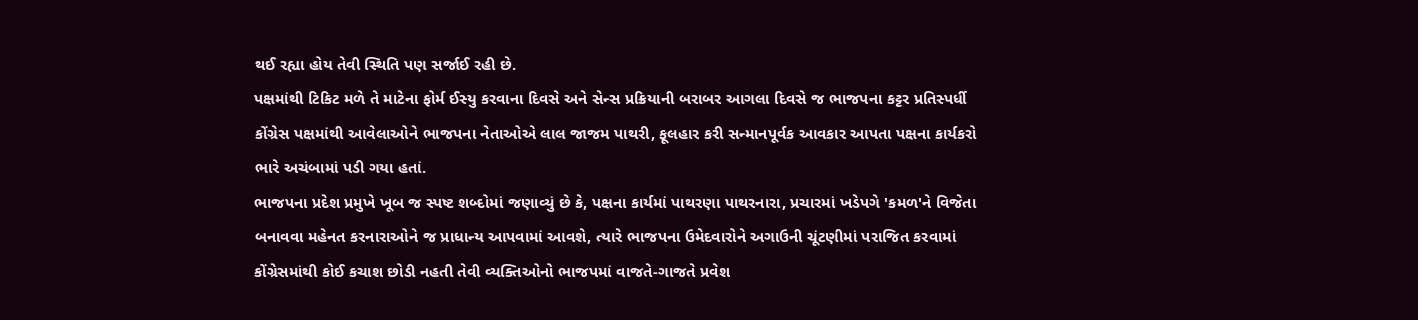થઈ રહ્યા હોય તેવી સ્થિતિ પણ સર્જાઈ રહી છે.
પક્ષમાંથી ટિકિટ મળે તે માટેના ફોર્મ ઈસ્યુ કરવાના દિવસે અને સેન્સ પ્રક્રિયાની બરાબર આગલા દિવસે જ ભાજપના કટ્ટર પ્રતિસ્પર્ધી કોંગ્રેસ પક્ષમાંથી આવેલાઓને ભાજપના નેતાઓએ લાલ જાજમ પાથરી, ફૂલહાર કરી સન્માનપૂર્વક આવકાર આપતા પક્ષના કાર્યકરો ભારે અચંબામાં પડી ગયા હતાં.
ભાજપના પ્રદેશ પ્રમુખે ખૂબ જ સ્પષ્ટ શબ્દોમાં જણાવ્યું છે કે, પક્ષના કાર્યમાં પાથરણા પાથરનારા, પ્રચારમાં ખડેપગે 'કમળ'ને વિજેતા બનાવવા મહેનત કરનારાઓને જ પ્રાધાન્ય આપવામાં આવશે, ત્યારે ભાજપના ઉમેદવારોને અગાઉની ચૂંટણીમાં પરાજિત કરવામાં કોંગ્રેસમાંથી કોઈ કચાશ છોડી નહતી તેવી વ્યક્તિઓનો ભાજપમાં વાજતે-ગાજતે પ્રવેશ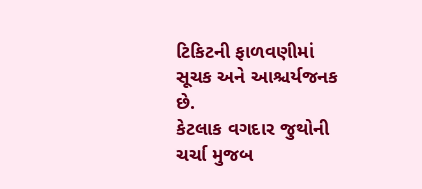ટિકિટની ફાળવણીમાં સૂચક અને આશ્ચર્યજનક છે.
કેટલાક વગદાર જુથોની ચર્ચા મુજબ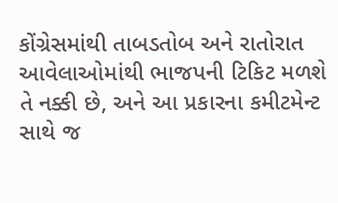કોંગ્રેસમાંથી તાબડતોબ અને રાતોરાત આવેલાઓમાંથી ભાજપની ટિકિટ મળશે તે નક્કી છે, અને આ પ્રકારના કમીટમેન્ટ સાથે જ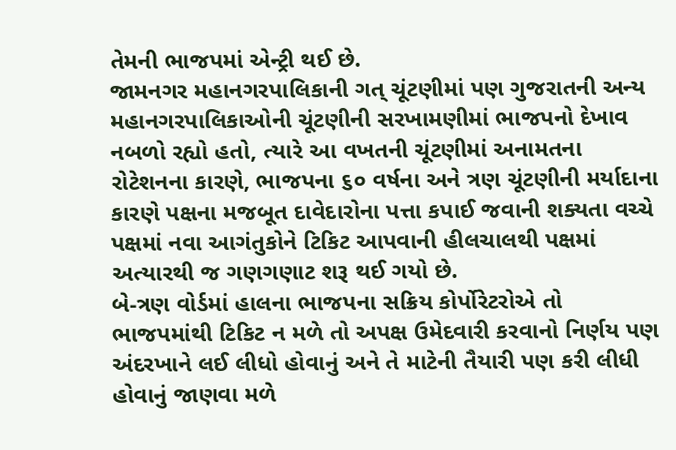તેમની ભાજપમાં એન્ટ્રી થઈ છે.
જામનગર મહાનગરપાલિકાની ગત્ ચૂંટણીમાં પણ ગુજરાતની અન્ય મહાનગરપાલિકાઓની ચૂંટણીની સરખામણીમાં ભાજપનો દેખાવ નબળો રહ્યો હતો, ત્યારે આ વખતની ચૂંટણીમાં અનામતના રોટેશનના કારણે, ભાજપના ૬૦ વર્ષના અને ત્રણ ચૂંટણીની મર્યાદાના કારણે પક્ષના મજબૂત દાવેદારોના પત્તા કપાઈ જવાની શક્યતા વચ્ચે પક્ષમાં નવા આગંતુકોને ટિકિટ આપવાની હીલચાલથી પક્ષમાં અત્યારથી જ ગણગણાટ શરૂ થઈ ગયો છે.
બે-ત્રણ વોર્ડમાં હાલના ભાજપના સક્રિય કોર્પોરેટરોએ તો ભાજપમાંથી ટિકિટ ન મળે તો અપક્ષ ઉમેદવારી કરવાનો નિર્ણય પણ અંદરખાને લઈ લીધો હોવાનું અને તે માટેની તૈયારી પણ કરી લીધી હોવાનું જાણવા મળે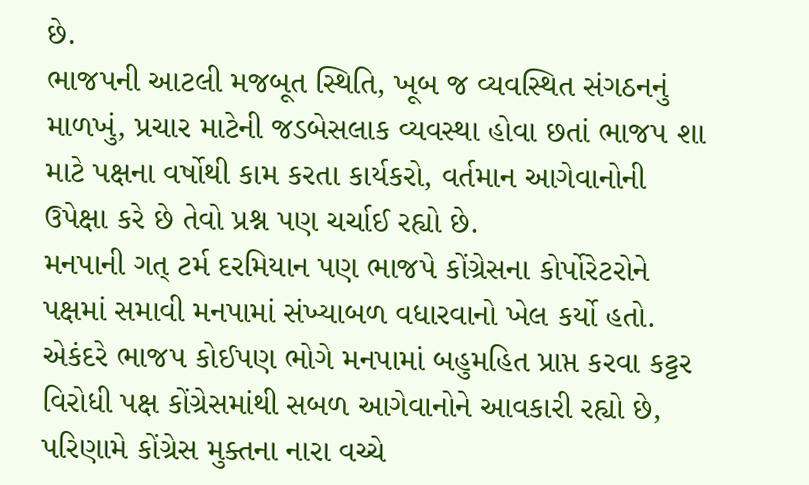છે.
ભાજપની આટલી મજબૂત સ્થિતિ, ખૂબ જ વ્યવસ્થિત સંગઠનનું માળખું, પ્રચાર માટેની જડબેસલાક વ્યવસ્થા હોવા છતાં ભાજપ શા માટે પક્ષના વર્ષોથી કામ કરતા કાર્યકરો, વર્તમાન આગેવાનોની ઉપેક્ષા કરે છે તેવો પ્રશ્ન પણ ચર્ચાઈ રહ્યો છે.
મનપાની ગત્ ટર્મ દરમિયાન પણ ભાજપે કોંગ્રેસના કોર્પોરેટરોને પક્ષમાં સમાવી મનપામાં સંખ્યાબળ વધારવાનો ખેલ કર્યો હતો. એકંદરે ભાજપ કોઈપણ ભોગે મનપામાં બહુમહિત પ્રાપ્ત કરવા કટ્ટર વિરોધી પક્ષ કોંગ્રેસમાંથી સબળ આગેવાનોને આવકારી રહ્યો છે, પરિણામે કોંગ્રેસ મુક્તના નારા વચ્ચે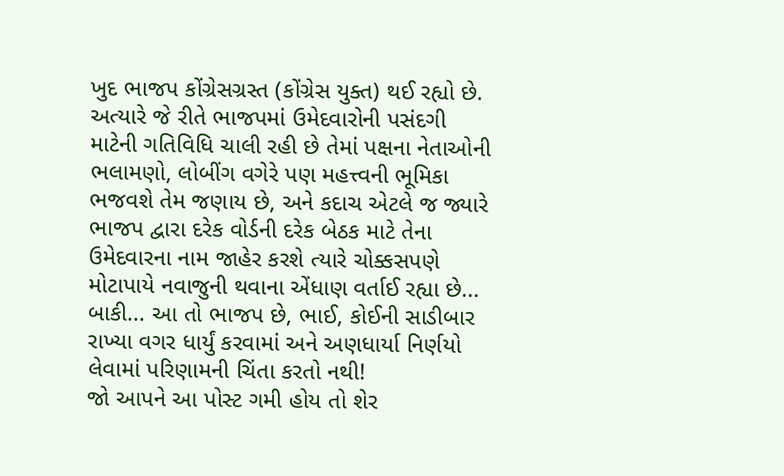ખુદ ભાજપ કોંગ્રેસગ્રસ્ત (કોંગ્રેસ યુક્ત) થઈ રહ્યો છે.
અત્યારે જે રીતે ભાજપમાં ઉમેદવારોની પસંદગી માટેની ગતિવિધિ ચાલી રહી છે તેમાં પક્ષના નેતાઓની ભલામણો, લોબીંગ વગેરે પણ મહત્ત્વની ભૂમિકા ભજવશે તેમ જણાય છે, અને કદાચ એટલે જ જ્યારે ભાજપ દ્વારા દરેક વોર્ડની દરેક બેઠક માટે તેના ઉમેદવારના નામ જાહેર કરશે ત્યારે ચોક્કસપણે મોટાપાયે નવાજુની થવાના એંધાણ વર્તાઈ રહ્યા છે... બાકી... આ તો ભાજપ છે, ભાઈ, કોઈની સાડીબાર રાખ્યા વગર ધાર્યું કરવામાં અને અણધાર્યા નિર્ણયો લેવામાં પરિણામની ચિંતા કરતો નથી!
જો આપને આ પોસ્ટ ગમી હોય તો શેર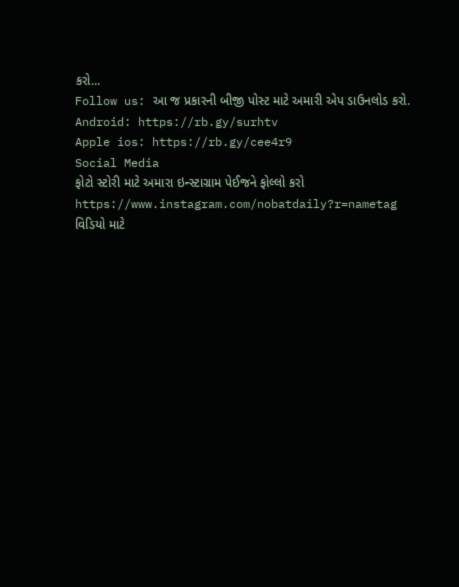કરો...
Follow us: આ જ પ્રકારની બીજી પોસ્ટ માટે અમારી એપ ડાઉનલોડ કરો.
Android: https://rb.gy/surhtv
Apple ios: https://rb.gy/cee4r9
Social Media
ફોટો સ્ટોરી માટે અમારા ઇન્સ્ટાગ્રામ પેઈજને ફોલ્લો કરો
https://www.instagram.com/nobatdaily?r=nametag
વિડિયો માટે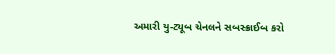અમારી યુ-ટ્યૂબ ચેનલને સબસ્ક્રાઈબ કરો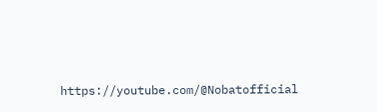https://youtube.com/@Nobatofficial